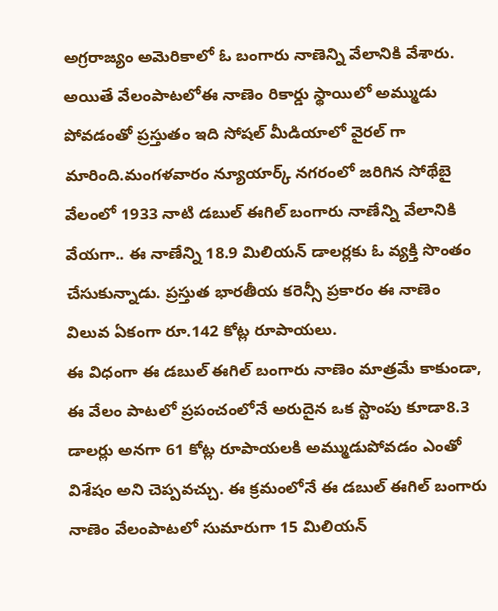అగ్రరాజ్యం అమెరికాలో ఓ బంగారు నాణెన్ని వేలానికి వేశారు. అయితే వేలంపాటలోఈ నాణెం రికార్డు స్థాయిలో అమ్ముడు పోవడంతో ప్రస్తుతం ఇది సోషల్ మీడియాలో వైరల్ గా మారింది.మంగళవారం న్యూయార్క్ నగరంలో జరిగిన సోథేబై వేలంలో 1933 నాటి డబుల్ ఈగిల్ బంగారు నాణేన్ని వేలానికి వేయగా.. ఈ నాణేన్ని 18.9 మిలియన్ డాలర్లకు ఓ వ్యక్తి సొంతం చేసుకున్నాడు. ప్రస్తుత భారతీయ కరెన్సీ ప్రకారం ఈ నాణెం విలువ ఏకంగా రూ.142 కోట్ల రూపాయలు.
ఈ విధంగా ఈ డబుల్ ఈగిల్ బంగారు నాణెం మాత్రమే కాకుండా, ఈ వేలం పాటలో ప్రపంచంలోనే అరుదైన ఒక స్టాంపు కూడా8.3 డాలర్లు అనగా 61 కోట్ల రూపాయలకి అమ్ముడుపోవడం ఎంతో విశేషం అని చెప్పవచ్చు. ఈ క్రమంలోనే ఈ డబుల్ ఈగిల్ బంగారు నాణెం వేలంపాటలో సుమారుగా 15 మిలియన్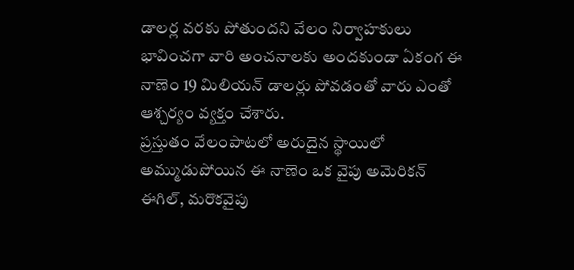డాలర్ల వరకు పోతుందని వేలం నిర్వాహకులు భావించగా వారి అంచనాలకు అందకుండా ఏకంగ ఈ నాణెం 19 మిలియన్ డాలర్లు పోవడంతో వారు ఎంతో ఆశ్చర్యం వ్యక్తం చేశారు.
ప్రస్తుతం వేలంపాటలో అరుదైన స్థాయిలో అమ్ముడుపోయిన ఈ నాణెం ఒక వైపు అమెరికన్ ఈగిల్, మరొకవైపు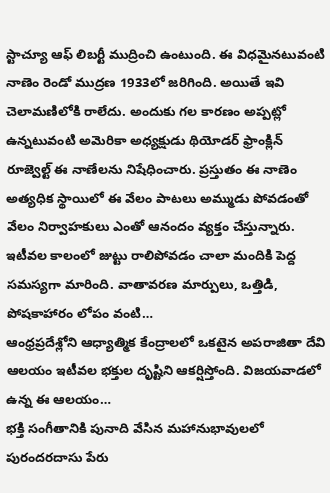స్టాచ్యూ ఆఫ్ లిబర్టీ ముద్రించి ఉంటుంది. ఈ విధమైనటువంటి నాణెం రెండో ముద్రణ 1933లో జరిగింది. అయితే ఇవి చెలామణిలోకి రాలేదు. అందుకు గల కారణం అప్పట్లో ఉన్నటువంటి అమెరికా అధ్యక్షుడు థియోడర్ ఫ్రాంక్లిన్ రూజ్వెల్ట్ ఈ నాణేలను నిషేధించారు. ప్రస్తుతం ఈ నాణెం అత్యధిక స్థాయిలో ఈ వేలం పాటలు అమ్ముడు పోవడంతో వేలం నిర్వాహకులు ఎంతో ఆనందం వ్యక్తం చేస్తున్నారు.
ఇటీవల కాలంలో జుట్టు రాలిపోవడం చాలా మందికి పెద్ద సమస్యగా మారింది. వాతావరణ మార్పులు, ఒత్తిడి, పోషకాహారం లోపం వంటి…
ఆంధ్రప్రదేశ్లోని ఆధ్యాత్మిక కేంద్రాలలో ఒకటైన అపరాజితా దేవి ఆలయం ఇటీవల భక్తుల దృష్టిని ఆకర్షిస్తోంది. విజయవాడలో ఉన్న ఈ ఆలయం…
భక్తి సంగీతానికి పునాది వేసిన మహానుభావులలో పురందరదాసు పేరు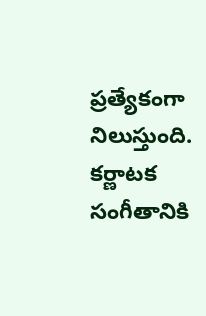ప్రత్యేకంగా నిలుస్తుంది. కర్ణాటక సంగీతానికి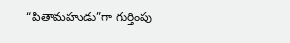“పితామహుడు”గా గుర్తింపు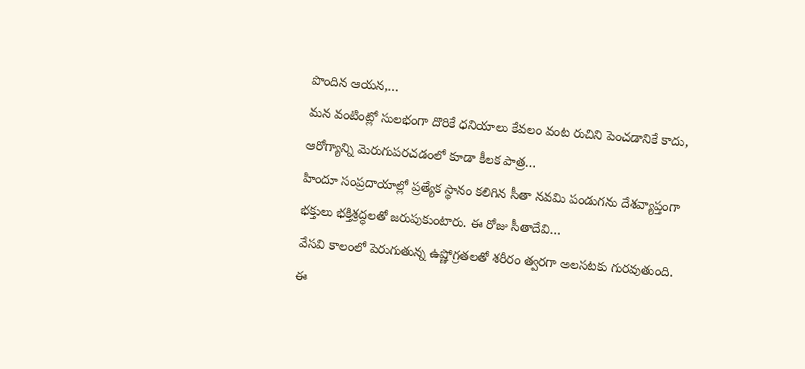పొందిన ఆయన,…
మన వంటింట్లో సులభంగా దొరికే ధనియాలు కేవలం వంట రుచిని పెంచడానికే కాదు, ఆరోగ్యాన్ని మెరుగుపరచడంలో కూడా కీలక పాత్ర…
హిందూ సంప్రదాయాల్లో ప్రత్యేక స్థానం కలిగిన సీతా నవమి పండుగను దేశవ్యాప్తంగా భక్తులు భక్తిశ్రద్ధలతో జరుపుకుంటారు. ఈ రోజు సీతాదేవి…
వేసవి కాలంలో పెరుగుతున్న ఉష్ణోగ్రతలతో శరీరం త్వరగా అలసటకు గురవుతుంది. ఈ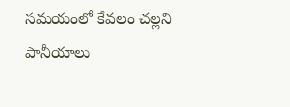సమయంలో కేవలం చల్లని పానీయాలు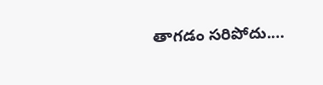తాగడం సరిపోదు.…